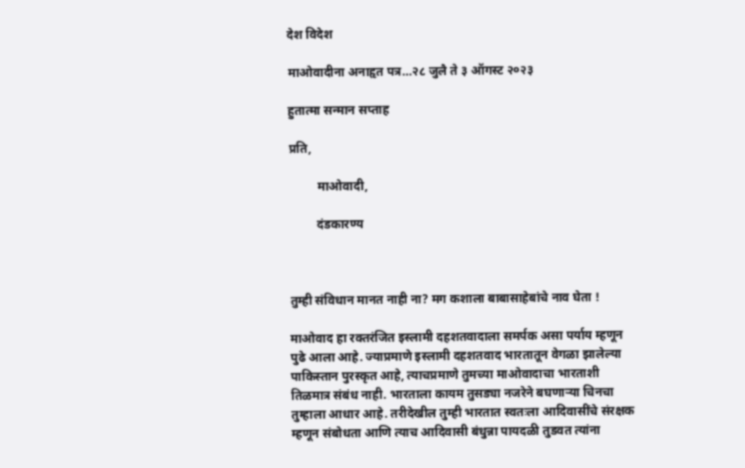देश विदेश

माओवादीना अनाहृत पत्र…२८ जुलै ते ३ ऑगस्ट २०२३

हुतात्मा सन्मान सप्ताह

प्रति,

         माओवादी,

         दंडकारण्य



तुम्ही संविधान मानत नाही ना? मग कशाला बाबासाहेबांचे नाव घेता !

माओवाद हा रक्तरंजित इस्लामी दहशतवादाला समर्पक असा पर्याय म्हणून पुढे आला आहे. ज्याप्रमाणे इस्लामी दहशतवाद भारतातून वेगळा झालेल्या पाकिस्तान पुरस्कृत आहे, त्याचप्रमाणे तुमच्या माओवादाचा भारताशी तिळमात्र संबंध नाही. भारताला कायम तुसड्या नजरेने बघणाऱ्या चिनचा तुम्हाला आधार आहे. तरीदेखील तुम्ही भारतात स्वतःला आदिवासींचे संरक्षक म्हणून संबोधता आणि त्याच आदिवासी बंधुन्ना पायदळी तुडवत त्यांना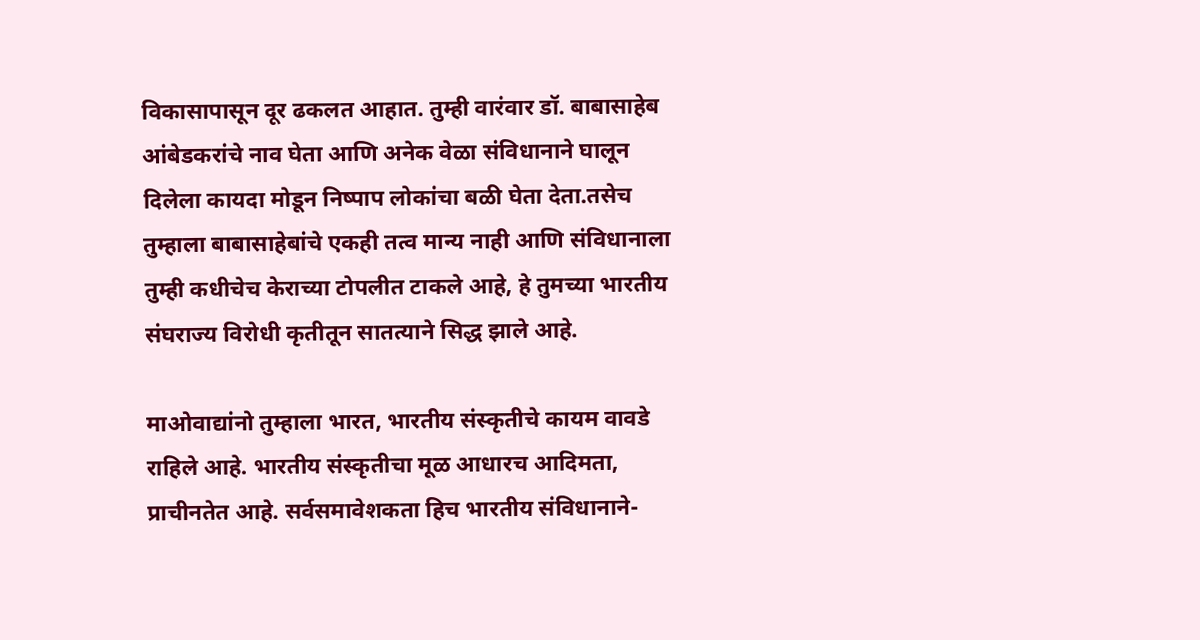विकासापासून दूर ढकलत आहात. तुम्ही वारंवार डॉ. बाबासाहेब आंबेडकरांचे नाव घेता आणि अनेक वेळा संविधानाने घालून दिलेला कायदा मोडून निष्पाप लोकांचा बळी घेता देता.तसेच तुम्हाला बाबासाहेबांचे एकही तत्व मान्य नाही आणि संविधानाला तुम्ही कधीचेच केराच्या टोपलीत टाकले आहे, हे तुमच्या भारतीय संघराज्य विरोधी कृतीतून सातत्याने सिद्ध झाले आहे.

माओवाद्यांनो तुम्हाला भारत, भारतीय संस्कृतीचे कायम वावडे राहिले आहे. भारतीय संस्कृतीचा मूळ आधारच आदिमता, प्राचीनतेत आहे. सर्वसमावेशकता हिच भारतीय संविधानाने-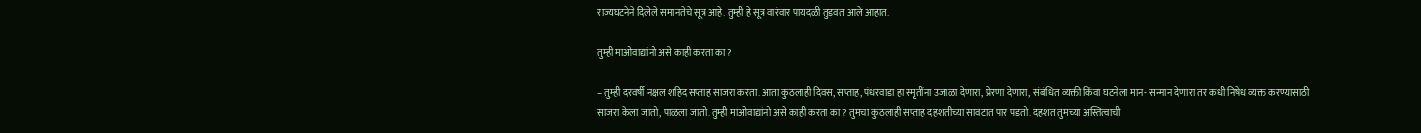राज्यघटनेने दिलेले समानतेचे सूत्र आहे. तुम्ही हे सूत्र वारंवार पायदळी तुडवत आले आहात.

तुम्ही माओवाद्यांनो असे काही करता का ?

– तुम्ही दरवर्षी नक्षल शहिद सप्ताह साजरा करता. आता कुठलाही दिवस, सप्ताह, पंधरवाडा हा स्मृतींना उजाळा देणारा, प्रेरणा देणारा, संबंधित व्यक्ती किंवा घटनेला मान- सन्मान देणारा तर कधी निषेध व्यक्त करण्यासाठी साजरा केला जातो, पाळला जातो. तुम्ही माओवाद्यांनो असे काही करता का? तुमचा कुठलाही सप्ताह दहशतीच्या सावटात पार पडतो. दहशत तुमच्या अस्तित्वाची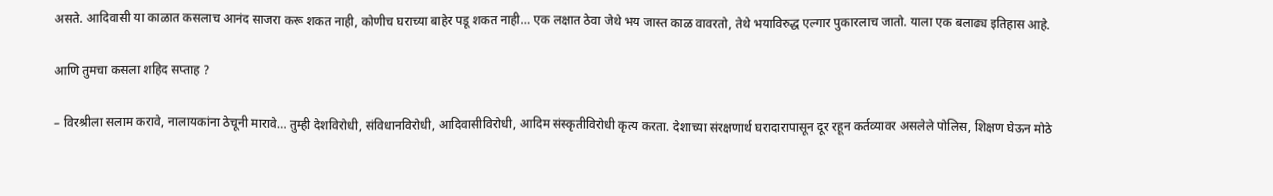असते. आदिवासी या काळात कसलाच आनंद साजरा करू शकत नाही, कोणीच घराच्या बाहेर पडू शकत नाही… एक लक्षात ठेवा जेथे भय जास्त काळ वावरतो, तेथे भयाविरुद्ध एल्गार पुकारलाच जातो. याला एक बलाढ्य इतिहास आहे.

आणि तुमचा कसला शहिद सप्ताह ?

– विरश्रीला सलाम करावे, नालायकांना ठेचूनी मारावे… तुम्ही देशविरोधी, संविधानविरोधी, आदिवासीविरोधी, आदिम संस्कृतीविरोधी कृत्य करता. देशाच्या संरक्षणार्थ घरादारापासून दूर रहून कर्तव्यावर असलेले पोलिस, शिक्षण घेऊन मोठे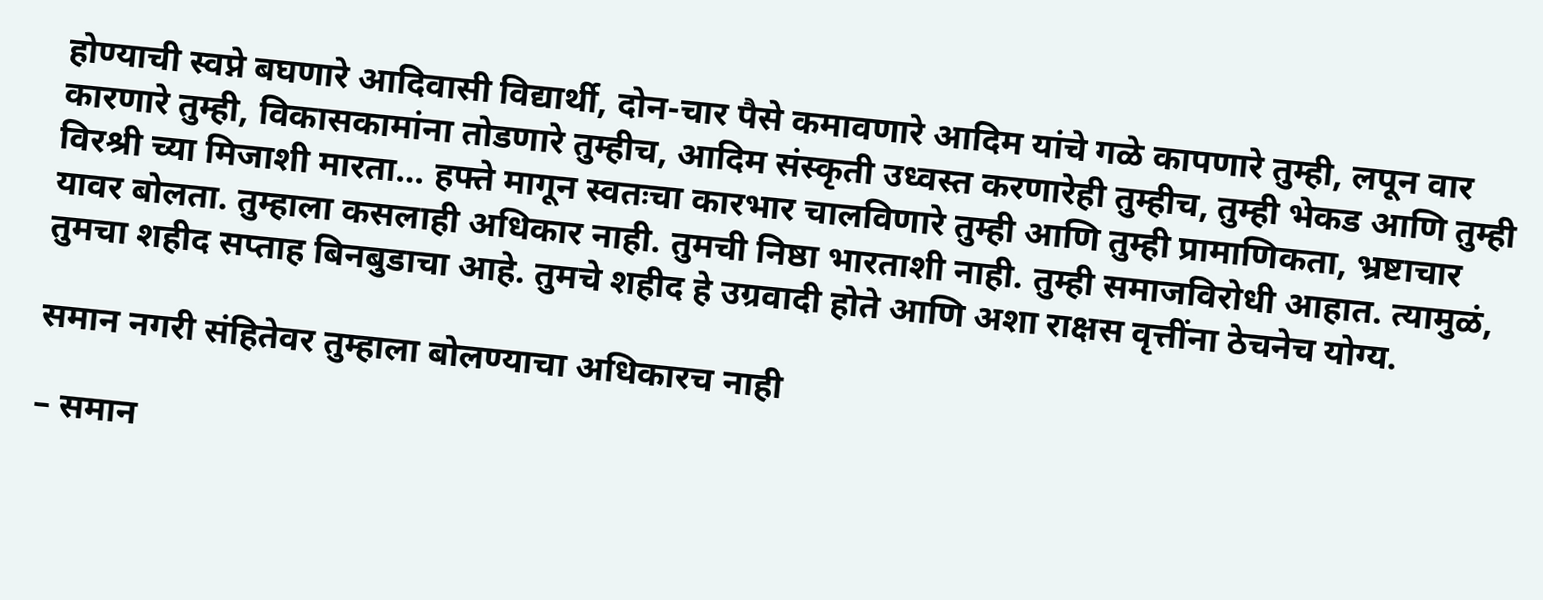होण्याची स्वप्ने बघणारे आदिवासी विद्यार्थी, दोन-चार पैसे कमावणारे आदिम यांचे गळे कापणारे तुम्ही, लपून वार कारणारे तुम्ही, विकासकामांना तोडणारे तुम्हीच, आदिम संस्कृती उध्वस्त करणारेही तुम्हीच, तुम्ही भेकड आणि तुम्ही विरश्री च्या मिजाशी मारता… हफ्ते मागून स्वतःचा कारभार चालविणारे तुम्ही आणि तुम्ही प्रामाणिकता, भ्रष्टाचार यावर बोलता. तुम्हाला कसलाही अधिकार नाही. तुमची निष्ठा भारताशी नाही. तुम्ही समाजविरोधी आहात. त्यामुळं, तुमचा शहीद सप्ताह बिनबुडाचा आहे. तुमचे शहीद हे उग्रवादी होते आणि अशा राक्षस वृत्तींना ठेचनेच योग्य.

समान नगरी संहितेवर तुम्हाला बोलण्याचा अधिकारच नाही

– समान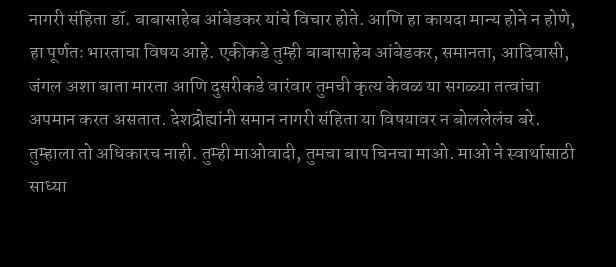नागरी संहिता डॉ. बाबासाहेब आंबेडकर यांचे विचार होते. आणि हा कायदा मान्य होने न होणे, हा पूर्णतः भारताचा विषय आहे. एकीकडे तुम्ही बाबासाहेब आंबेडकर, समानता, आदिवासी, जंगल अशा बाता मारता आणि दुसरीकडे वारंवार तुमची कृत्य केवळ या सगळ्या तत्वांचा अपमान करत असतात. देशद्रोह्यांनी समान नागरी संहिता या विषयावर न बोललेलंच बरे. तुम्हाला तो अधिकारच नाही. तुम्ही माओवादी, तुमचा बाप चिनचा माओ. माओ ने स्वार्थासाठी साध्या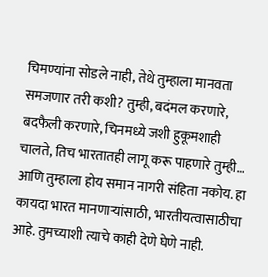चिमण्यांना सोडले नाही, तेथे तुम्हाला मानवता समजणार तरी कशी? तुम्ही, बदंमल करणारे, बदफैली करणारे, चिनमध्ये जशी हुकूमशाही चालते, तिच भारतातही लागू करू पाहणारे तुम्ही… आणि तुम्हाला होय समान नागरी संहिता नकोय. हा कायदा भारत मानणाऱ्यांसाठी, भारतीयत्वासाठीचा आहे. तुमच्याशी त्याचे काही देणे घेणे नाही.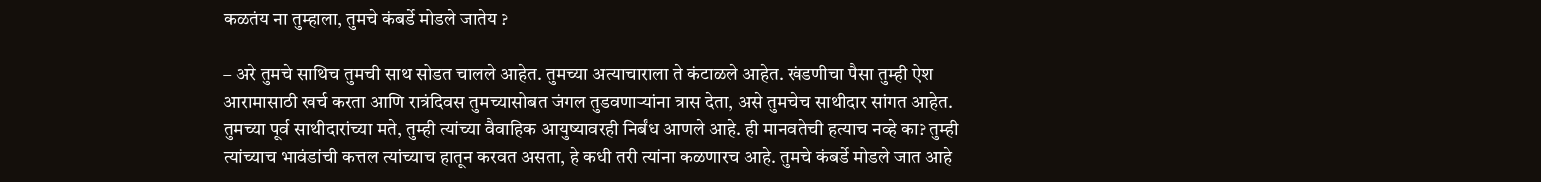कळतंय ना तुम्हाला, तुमचे कंबर्डे मोडले जातेय ?

– अरे तुमचे साथिच तुमची साथ सोडत चालले आहेत. तुमच्या अत्याचाराला ते कंटाळले आहेत. खंडणीचा पैसा तुम्ही ऐश आरामासाठी खर्च करता आणि रात्रंदिवस तुमच्यासोबत जंगल तुडवणाऱ्यांना त्रास देता, असे तुमचेच साथीदार सांगत आहेत. तुमच्या पूर्व साथीदारांच्या मते, तुम्ही त्यांच्या वैवाहिक आयुष्यावरही निर्बंध आणले आहे. ही मानवतेची हत्याच नव्हे का? तुम्ही त्यांच्याच भावंडांची कत्तल त्यांच्याच हातून करवत असता, हे कधी तरी त्यांना कळणारच आहे. तुमचे कंबर्डे मोडले जात आहे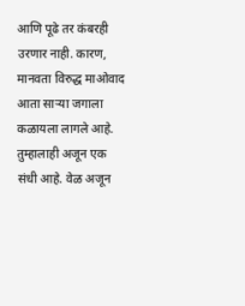आणि पूढे तर कंबरही उरणार नाही. कारण, मानवता विरुद्ध माओवाद आता साऱ्या जगाला कळायला लागले आहे. तुम्हालाही अजून एक संधी आहे. वेळ अजून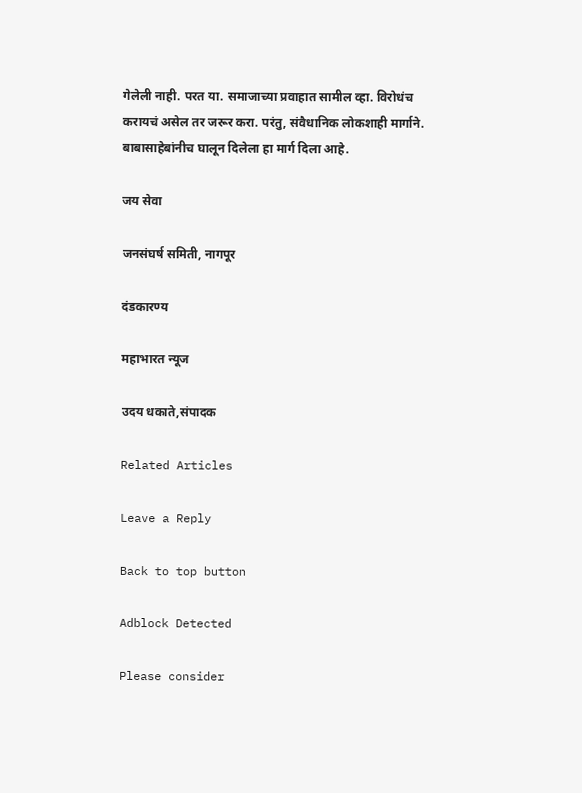गेलेली नाही. परत या. समाजाच्या प्रवाहात सामील व्हा. विरोधंच करायचं असेल तर जरूर करा. परंतु, संवैधानिक लोकशाही मार्गाने. बाबासाहेबांनीच घालून दिलेला हा मार्ग दिला आहे.

जय सेवा

जनसंघर्ष समिती, नागपूर

दंडकारण्य

महाभारत न्यूज

उदय धकाते,संपादक

Related Articles

Leave a Reply

Back to top button

Adblock Detected

Please consider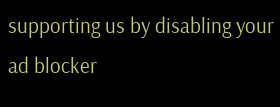supporting us by disabling your ad blocker